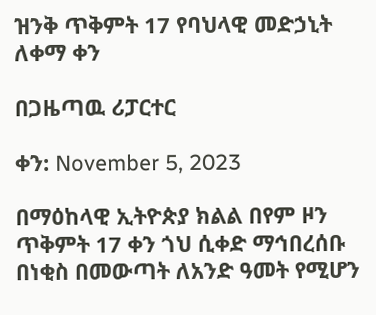ዝንቅ ጥቅምት 17 የባህላዊ መድኃኒት ለቀማ ቀን

በጋዜጣዉ ሪፓርተር

ቀን: November 5, 2023

በማዕከላዊ ኢትዮጵያ ክልል በየም ዞን ጥቅምት 17 ቀን ጎህ ሲቀድ ማኅበረሰቡ በነቂስ በመውጣት ለአንድ ዓመት የሚሆን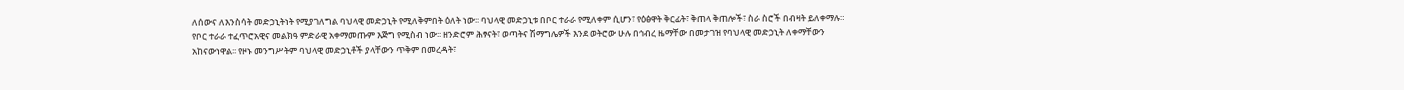ለሰውና ለእንስሳት መድኃኒትነት የሚያገለግል ባህላዊ መድኃኒት የሚለቅምበት ዕለት ነው፡፡ ባህላዊ መድኃኒቱ በቦር ተራራ የሚለቀም ሲሆን፣ የዕፅዋት ቅርፊት፣ ቅጠላ ቅጠሎች፣ ስራ ስሮች በብዛት ይለቀማሉ። የቦር ተራራ ተፈጥሮአዊና መልክዓ ምድራዊ አቀማመጡም እጅግ የሚስብ ነው፡፡ ዘንድሮም ሕፃናት፣ ወጣትና ሽማግሌዎች እንደ ወትሮው ሁሉ በኅብረ ዜማቸው በመታገዝ የባህላዊ መድኃኒት ለቀማቸውን አከናውነዋል፡፡ የዞኑ መንግሥትም ባህላዊ መድኃኒቶች ያላቸውን ጥቅም በመረዳት፣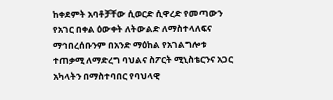ከቀደምት አባቶቻቸው ሲወርድ ሲዋረድ የመጣውን የአገር በቀል ዕውቀት ለትውልድ ለማስተላለፍና ማኅበረሰቡንም በአንድ ማዕከል የአገልግሎቱ ተጠቃሚ ለማድረግ ባህልና ስፖርት ሚኒስቴርንና አጋር አካላትን በማስተባበር የባህላዊ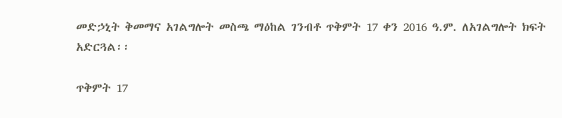መድኃኒት ቅመማና አገልግሎት መስጫ ማዕከል ገንብቶ ጥቅምት 17 ቀን 2016 ዓ.ም. ለአገልግሎት ክፍት አድርጓል፡፡

ጥቅምት 17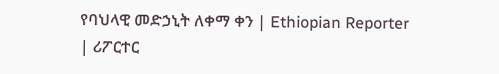የባህላዊ መድኃኒት ለቀማ ቀን | Ethiopian Reporter | ሪፖርተር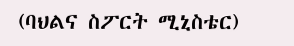(ባህልና ስፖርት ሚኒስቴር)